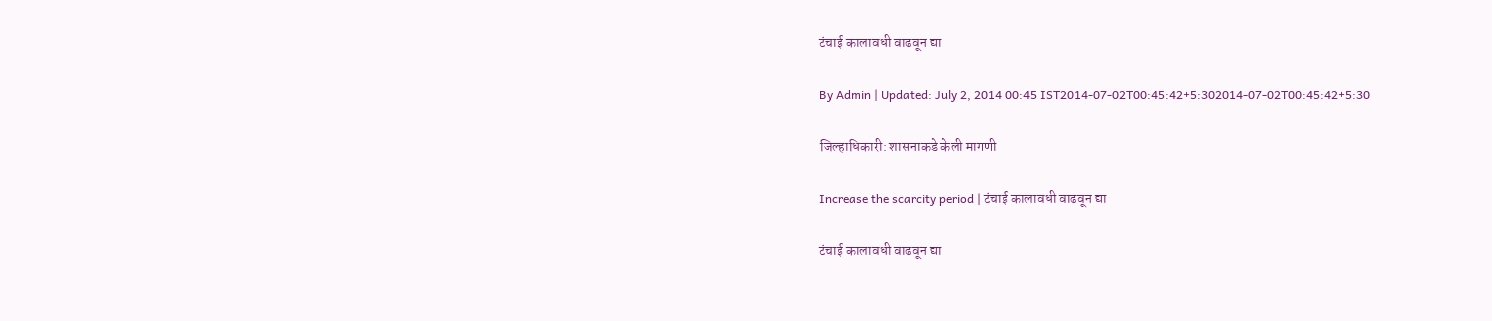टंचाई कालावधी वाढवून द्या

By Admin | Updated: July 2, 2014 00:45 IST2014-07-02T00:45:42+5:302014-07-02T00:45:42+5:30

जिल्हाधिकारी: शासनाकडे केली मागणी

Increase the scarcity period | टंचाई कालावधी वाढवून द्या

टंचाई कालावधी वाढवून द्या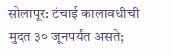सोलापूर: टंचाई कालावधीची मुदत ३० जूनपर्यंत असते;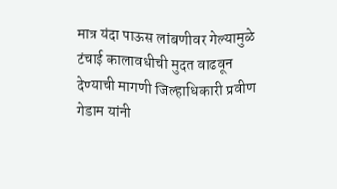मात्र यंदा पाऊस लांबणीवर गेल्यामुळे टंचाई कालावधीची मुदत वाढवून देण्याची मागणी जिल्हाधिकारी प्रवीण गेडाम यांनी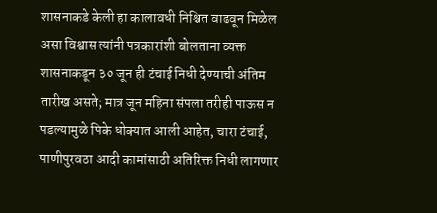शासनाकडे केली हा कालावधी निश्चित वाढवून मिळेल असा विश्वास त्यांनी पत्रकारांशी बोलताना व्यक्त
शासनाकडून ३० जून ही टंचाई निधी देण्याची अंतिम तारीख असते; मात्र जून महिना संपला तरीही पाऊस न पडल्यामुळे पिके धोक्यात आली आहेत, चारा टंचाई, पाणीपुरवठा आदी कामांसाठी अतिरिक्त निधी लागणार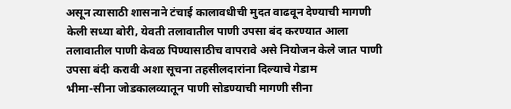असून त्यासाठी शासनाने टंचाई कालावधीची मुदत वाढवून देण्याची मागणी केली सध्या बोरी, येवती तलावातील पाणी उपसा बंद करण्यात आला तलावातील पाणी केवळ पिण्यासाठीच वापरावे असे नियोजन केले जात पाणी उपसा बंदी करावी अशा सूचना तहसीलदारांना दिल्याचे गेडाम
भीमा-सीना जोडकालव्यातून पाणी सोडण्याची मागणी सीना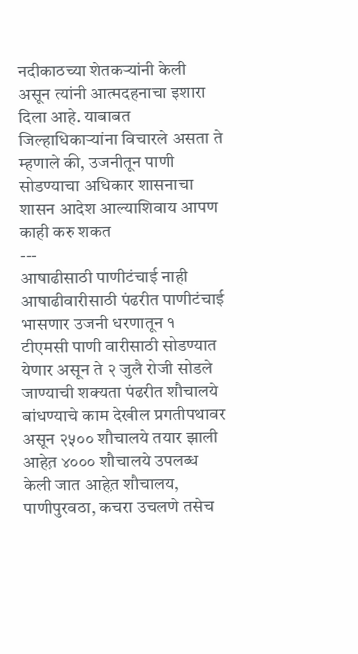नदीकाठच्या शेतकऱ्यांनी केली असून त्यांनी आत्मदहनाचा इशारा दिला आहे. याबाबत जिल्हाधिकाऱ्यांना विचारले असता ते म्हणाले की, उजनीतून पाणी सोडण्याचा अधिकार शासनाचा शासन आदेश आल्याशिवाय आपण काही करु शकत
---
आषाढीसाठी पाणीटंचाई नाही
आषाढीवारीसाठी पंढरीत पाणीटंचाई भासणार उजनी धरणातून १ टीएमसी पाणी वारीसाठी सोडण्यात येणार असून ते २ जुलै रोजी सोडले जाण्याची शक्यता पंढरीत शौचालये बांधण्याचे काम देखील प्रगतीपथावर असून २५०० शौचालये तयार झाली आहेत़ ४००० शौचालये उपलब्ध केली जात आहेत़ शौचालय, पाणीपुरवठा, कचरा उचलणे तसेच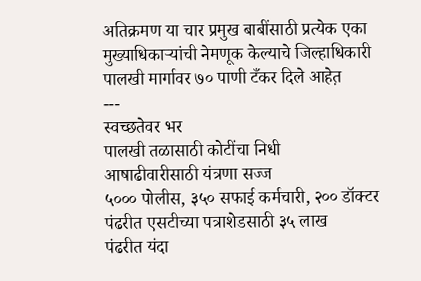अतिक्रमण या चार प्रमुख बाबींसाठी प्रत्येक एका मुख्याधिकाऱ्यांची नेमणूक केल्याचे जिल्हाधिकारी पालखी मार्गावर ७० पाणी टँकर दिले आहेत़
---
स्वच्छतेवर भर
पालखी तळासाठी कोटींचा निधी
आषाढीवारीसाठी यंत्रणा सज्ज
५००० पोलीस, ३५० सफाई कर्मचारी, २०० डॉक्टर
पंढरीत एसटीच्या पत्राशेडसाठी ३५ लाख
पंढरीत यंदा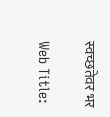स्वच्छतेवर भर

Web Title: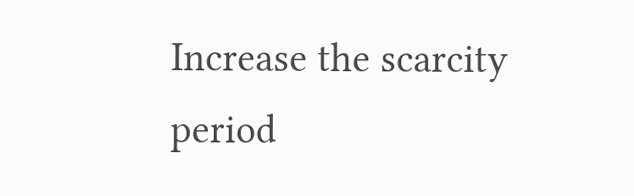Increase the scarcity period